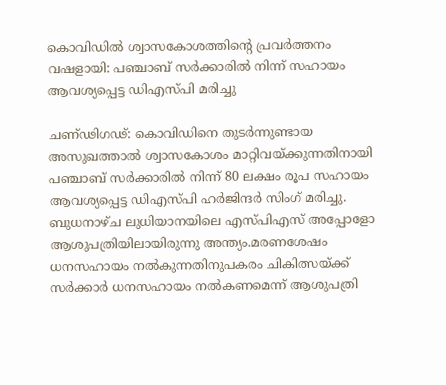കൊവിഡില്‍ ശ്വാസകോശത്തിന്റെ പ്രവര്‍ത്തനം വഷളായി: പഞ്ചാബ് സര്‍ക്കാരില്‍ നിന്ന് സഹായം ആവശ്യപ്പെട്ട ഡിഎസ്പി മരിച്ചു

ചണ്ഢിഗഢ്: കൊവിഡിനെ തുടര്‍ന്നുണ്ടായ അസുഖത്താല്‍ ശ്വാസകോശം മാറ്റിവയ്ക്കുന്നതിനായി പഞ്ചാബ് സര്‍ക്കാരില്‍ നിന്ന് 80 ലക്ഷം രൂപ സഹായം ആവശ്യപ്പെട്ട ഡിഎസ്പി ഹര്‍ജിന്ദര്‍ സിംഗ് മരിച്ചു. ബുധനാഴ്ച ലുധിയാനയിലെ എസ്പിഎസ് അപ്പോളോ ആശുപത്രിയിലായിരുന്നു അന്ത്യം.മരണശേഷം ധനസഹായം നല്‍കുന്നതിനുപകരം ചികിത്സയ്ക്ക് സര്‍ക്കാര്‍ ധനസഹായം നല്‍കണമെന്ന് ആശുപത്രി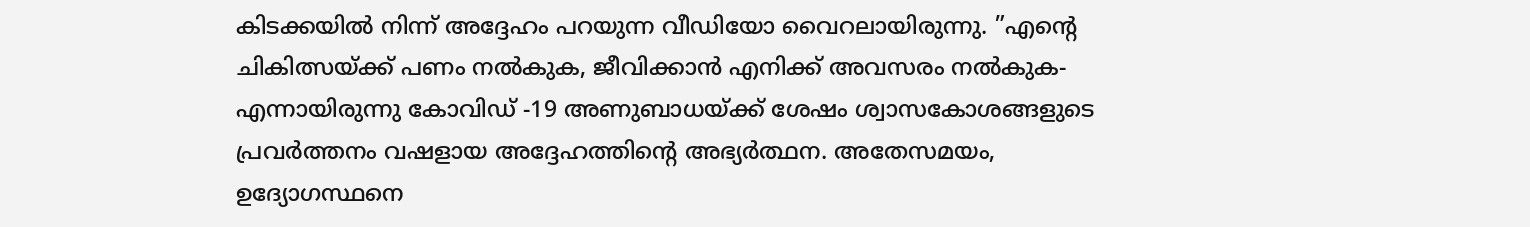കിടക്കയില്‍ നിന്ന് അദ്ദേഹം പറയുന്ന വീഡിയോ വൈറലായിരുന്നു. ”എന്റെ ചികിത്സയ്ക്ക് പണം നല്‍കുക, ജീവിക്കാന്‍ എനിക്ക് അവസരം നല്‍കുക- എന്നായിരുന്നു കോവിഡ് -19 അണുബാധയ്ക്ക് ശേഷം ശ്വാസകോശങ്ങളുടെ പ്രവര്‍ത്തനം വഷളായ അദ്ദേഹത്തിന്റെ അഭ്യര്‍ത്ഥന. അതേസമയം, ഉദ്യോഗസ്ഥനെ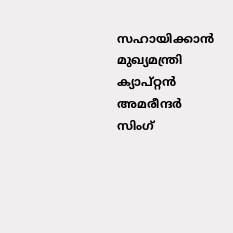സഹായിക്കാന്‍ മുഖ്യമന്ത്രി ക്യാപ്റ്റന്‍ അമരീന്ദര്‍ സിംഗ്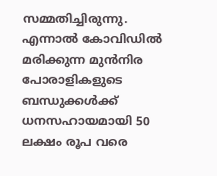സമ്മതിച്ചിരുന്നു. എന്നാല്‍ കോവിഡില്‍ മരിക്കുന്ന മുന്‍നിര പോരാളികളുടെ ബന്ധുക്കള്‍ക്ക് ധനസഹായമായി 50 ലക്ഷം രൂപ വരെ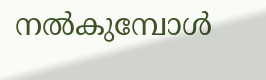നല്‍കുമ്പോള്‍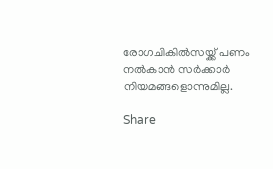രോഗചികില്‍സയ്ക്ക് പണം നല്‍കാന്‍ സര്‍ക്കാര്‍ നിയമങ്ങളൊന്നുമില്ല.

Share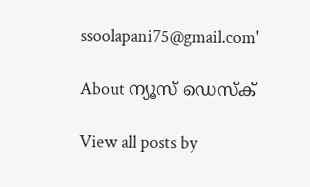ssoolapani75@gmail.com'

About ന്യൂസ് ഡെസ്ക്

View all posts by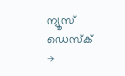ന്യൂസ് ഡെസ്ക് →